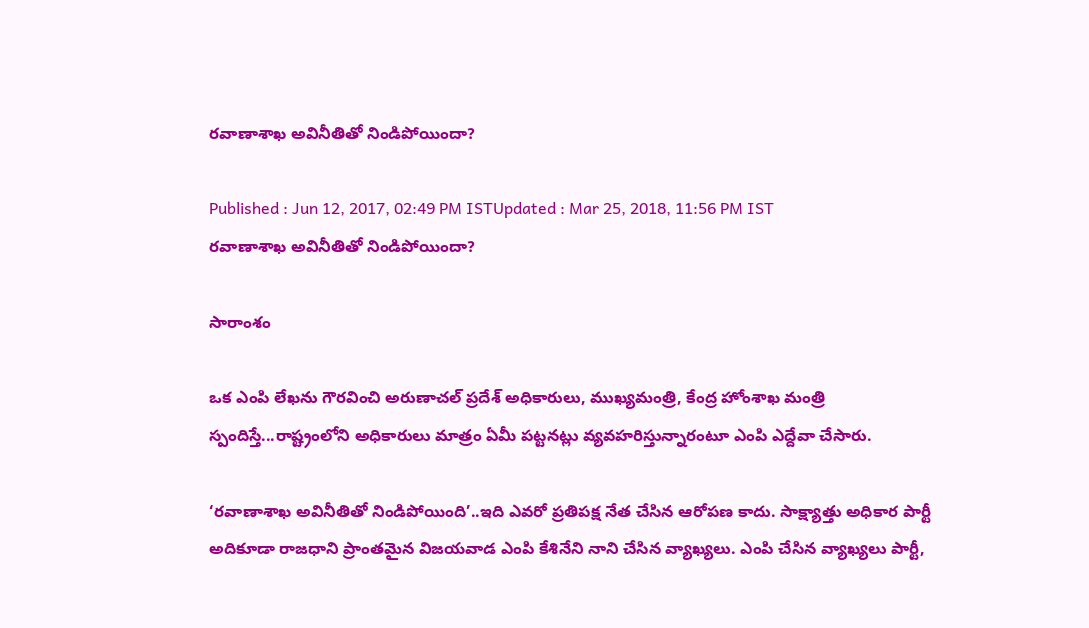రవాణాశాఖ అవినీతితో నిండిపోయిందా?

Published : Jun 12, 2017, 02:49 PM ISTUpdated : Mar 25, 2018, 11:56 PM IST
రవాణాశాఖ అవినీతితో నిండిపోయిందా?

సారాంశం

ఒక ఎంపి లేఖను గౌరవించి అరుణాచల్ ప్రదేశ్ అధికారులు, ముఖ్యమంత్రి, కేంద్ర హోంశాఖ మంత్రి స్పందిస్తే...రాష్ట్రంలోని అధికారులు మాత్రం ఏమీ పట్టనట్లు వ్యవహరిస్తున్నారంటూ ఎంపి ఎద్దేవా చేసారు.

‘రవాణాశాఖ అవినీతితో నిండిపోయింది’..ఇది ఎవరో ప్రతిపక్ష నేత చేసిన ఆరోపణ కాదు. సాక్ష్యాత్తు అధికార పార్టీ అదికూడా రాజధాని ప్రాంతమైన విజయవాడ ఎంపి కేశినేని నాని చేసిన వ్యాఖ్యలు. ఎంపి చేసిన వ్యాఖ్యలు పార్టీ,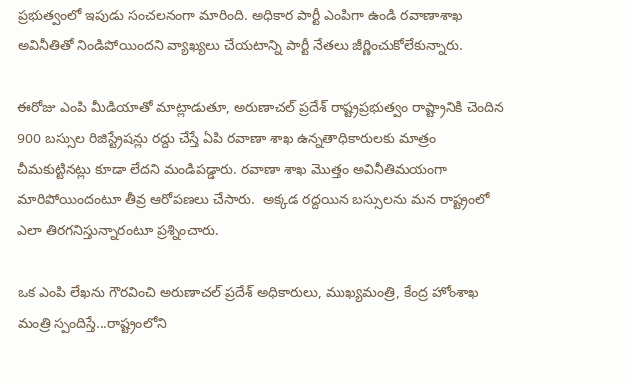ప్రభుత్వంలో ఇపుడు సంచలనంగా మారింది. అధికార పార్టీ ఎంపిగా ఉండి రవాణాశాఖ అవినీతితో నిండిపోయిందని వ్యాఖ్యలు చేయటాన్ని పార్టీ నేతలు జీర్ణించుకోలేకున్నారు.

ఈరోజు ఎంపి మీడియాతో మాట్లాడుతూ, అరుణాచల్ ప్రదేశ్ రాష్ట్రప్రభుత్వం రాష్ట్రానికి చెందిన 900 బస్సుల రిజిస్ట్రేషన్లు రద్దు చేస్తే ఏపి రవాణా శాఖ ఉన్నతాధికారులకు మాత్రం చీమకుట్టినట్లు కూడా లేదని మండిపడ్డారు. రవాణా శాఖ మొత్తం అవినీతిమయంగా మారిపోయిందంటూ తీవ్ర ఆరోపణలు చేసారు.  అక్కడ రద్దయిన బస్సులను మన రాష్ట్రంలో ఎలా తిరగనిస్తున్నారంటూ ప్రశ్నించారు.

ఒక ఎంపి లేఖను గౌరవించి అరుణాచల్ ప్రదేశ్ అధికారులు, ముఖ్యమంత్రి, కేంద్ర హోంశాఖ మంత్రి స్పందిస్తే...రాష్ట్రంలోని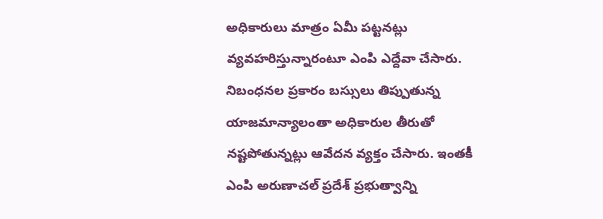అధికారులు మాత్రం ఏమీ పట్టనట్లు వ్యవహరిస్తున్నారంటూ ఎంపి ఎద్దేవా చేసారు. నిబంధనల ప్రకారం బస్సులు తిప్పుతున్న యాజమాన్యాలంతా అధికారుల తీరుతో నష్టపోతున్నట్లు ఆవేదన వ్యక్తం చేసారు. ఇంతకీ ఎంపి అరుణాచల్ ప్రదేశ్ ప్రభుత్వాన్ని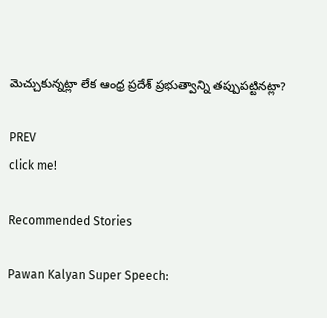మెచ్చుకున్నట్లా లేక ఆంధ్ర ప్రదేశ్ ప్రభుత్వాన్ని తప్పుపట్టినట్లా?

PREV
click me!

Recommended Stories

Pawan Kalyan Super Speech: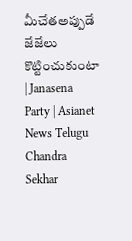మీచేతఅప్పుడే జేజేలు కొట్టించుకుంటా | Janasena Party | Asianet News Telugu
Chandra Sekhar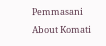Pemmasani About Komati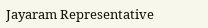Jayaram Representative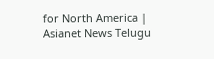for North America | Asianet News Telugu